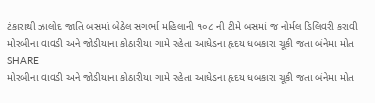ટંકારાથી ઝાલોદ જાતિ બસમાં બેઠેલ સગર્ભા મહિલાની ૧૦૮ ની ટીમે બસમાં જ નોર્મલ ડિલિવરી કરાવી
મોરબીના વાવડી અને જોડીયાના કોઠારીયા ગામે રહેતા આધેડના હૃદય ધબકારા ચૂકી જતા બંનેમા મોત
SHARE
મોરબીના વાવડી અને જોડીયાના કોઠારીયા ગામે રહેતા આધેડના હૃદય ધબકારા ચૂકી જતા બંનેમા મોત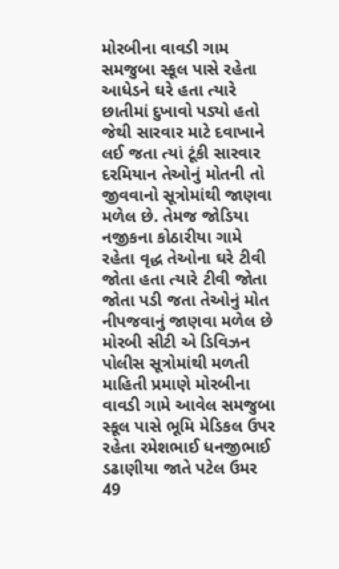મોરબીના વાવડી ગામ સમજુબા સ્કૂલ પાસે રહેતા આધેડને ઘરે હતા ત્યારે છાતીમાં દુખાવો પડ્યો હતો જેથી સારવાર માટે દવાખાને લઈ જતા ત્યાં ટૂંકી સારવાર દરમિયાન તેઓનું મોતની તો જીવવાનો સૂત્રોમાંથી જાણવા મળેલ છે. તેમજ જોડિયા નજીકના કોઠારીયા ગામે રહેતા વૃદ્ધ તેઓના ઘરે ટીવી જોતા હતા ત્યારે ટીવી જોતા જોતા પડી જતા તેઓનું મોત નીપજવાનું જાણવા મળેલ છે
મોરબી સીટી એ ડિવિઝન પોલીસ સૂત્રોમાંથી મળતી માહિતી પ્રમાણે મોરબીના વાવડી ગામે આવેલ સમજુબા સ્કૂલ પાસે ભૂમિ મેડિકલ ઉપર રહેતા રમેશભાઈ ધનજીભાઈ ડઢાણીયા જાતે પટેલ ઉમર 49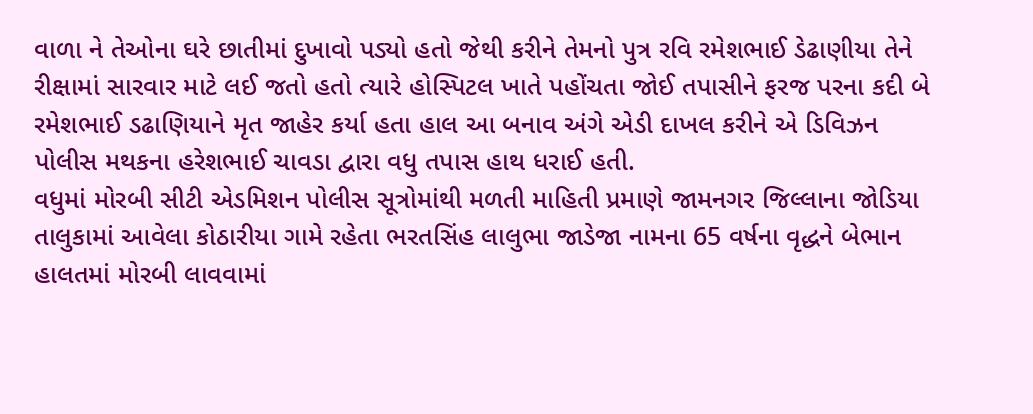વાળા ને તેઓના ઘરે છાતીમાં દુખાવો પડ્યો હતો જેથી કરીને તેમનો પુત્ર રવિ રમેશભાઈ ડેઢાણીયા તેને રીક્ષામાં સારવાર માટે લઈ જતો હતો ત્યારે હોસ્પિટલ ખાતે પહોંચતા જોઈ તપાસીને ફરજ પરના કદી બે રમેશભાઈ ડઢાણિયાને મૃત જાહેર કર્યા હતા હાલ આ બનાવ અંગે એડી દાખલ કરીને એ ડિવિઝન પોલીસ મથકના હરેશભાઈ ચાવડા દ્વારા વધુ તપાસ હાથ ધરાઈ હતી.
વધુમાં મોરબી સીટી એડમિશન પોલીસ સૂત્રોમાંથી મળતી માહિતી પ્રમાણે જામનગર જિલ્લાના જોડિયા તાલુકામાં આવેલા કોઠારીયા ગામે રહેતા ભરતસિંહ લાલુભા જાડેજા નામના 65 વર્ષના વૃદ્ધને બેભાન હાલતમાં મોરબી લાવવામાં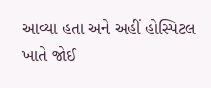આવ્યા હતા અને અહીં હોસ્પિટલ ખાતે જોઈ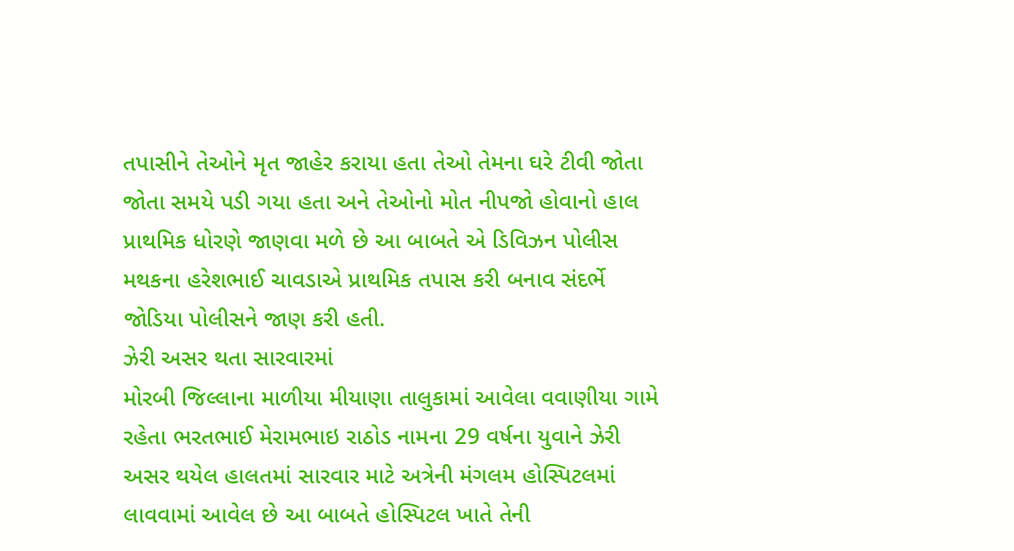તપાસીને તેઓને મૃત જાહેર કરાયા હતા તેઓ તેમના ઘરે ટીવી જોતા જોતા સમયે પડી ગયા હતા અને તેઓનો મોત નીપજો હોવાનો હાલ પ્રાથમિક ધોરણે જાણવા મળે છે આ બાબતે એ ડિવિઝન પોલીસ મથકના હરેશભાઈ ચાવડાએ પ્રાથમિક તપાસ કરી બનાવ સંદર્ભે જોડિયા પોલીસને જાણ કરી હતી.
ઝેરી અસર થતા સારવારમાં
મોરબી જિલ્લાના માળીયા મીયાણા તાલુકામાં આવેલા વવાણીયા ગામે રહેતા ભરતભાઈ મેરામભાઇ રાઠોડ નામના 29 વર્ષના યુવાને ઝેરી અસર થયેલ હાલતમાં સારવાર માટે અત્રેની મંગલમ હોસ્પિટલમાં લાવવામાં આવેલ છે આ બાબતે હોસ્પિટલ ખાતે તેની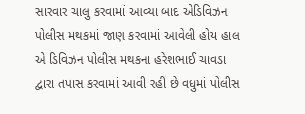સારવાર ચાલુ કરવામાં આવ્યા બાદ એડિવિઝન પોલીસ મથકમાં જાણ કરવામાં આવેલી હોય હાલ એ ડિવિઝન પોલીસ મથકના હરેશભાઈ ચાવડા દ્વારા તપાસ કરવામાં આવી રહી છે વધુમાં પોલીસ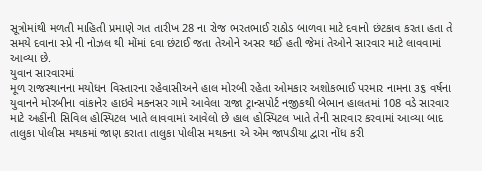સૂત્રોમાંથી મળતી માહિતી પ્રમાણે ગત તારીખ 28 ના રોજ ભરતભાઈ રાઠોડ બાળવા માટે દવાનો છંટકાવ કરતા હતા તે સમયે દવાના સ્પ્રે ની નોઝલ થી મોંમાં દવા છંટાઈ જતા તેઓને અસર થઈ હતી જેમાં તેઓને સારવાર માટે લાવવામાં આવ્યા છે.
યુવાન સારવારમાં
મૂળ રાજસ્થાનના મયોધન વિસ્તારના રહેવાસીઅને હાલ મોરબી રહેતા ઓમકાર અશોકભાઈ પરમાર નામના ૩૬ વર્ષના યુવાનને મોરબીના વાંકાનેર હાઇવે મકનસર ગામે આવેલા રાજા ટ્રાન્સપોર્ટ નજીકથી બેભાન હાલતમાં 108 વડે સારવાર માટે અહીંની સિવિલ હોસ્પિટલ ખાતે લાવવામાં આવેલો છે હાલ હોસ્પિટલ ખાતે તેની સારવાર કરવામાં આવ્યા બાદ તાલુકા પોલીસ મથકમાં જાણ કરાતા તાલુકા પોલીસ મથકના એ એમ જાપડીયા દ્વારા નોંધ કરી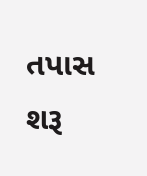તપાસ શરૂ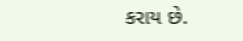કરાય છે.